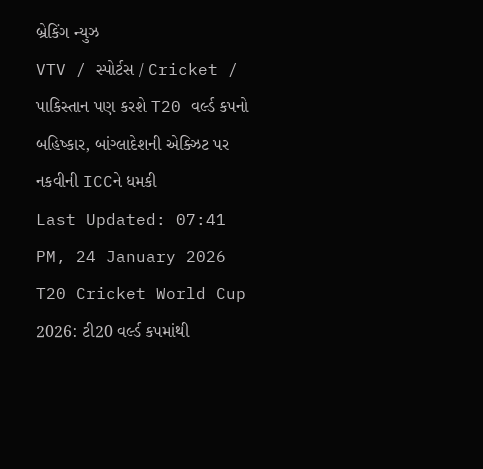બ્રેકિંગ ન્યુઝ
VTV / સ્પોર્ટસ / Cricket / પાકિસ્તાન પણ કરશે T20 વર્લ્ડ કપનો બહિષ્કાર, બાંગ્લાદેશની એક્ઝિટ પર નકવીની ICCને ધમકી
Last Updated: 07:41 PM, 24 January 2026
T20 Cricket World Cup 2026: ટી20 વર્લ્ડ કપમાંથી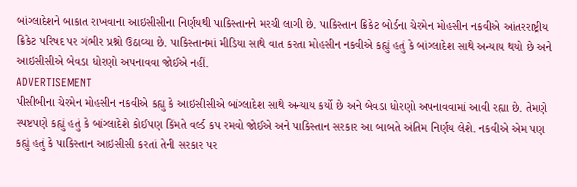બાંગ્લાદેશને બાકાત રાખવાના આઇસીસીના નિર્ણયથી પાકિસ્તાનને મરચી લાગી છે. પાકિસ્તાન ક્રિકેટ બોર્ડના ચેરમેન મોહસીન નકવીએ આંતરરાષ્ટ્રીય ક્રિકેટ પરિષદ પર ગંભીર પ્રશ્નો ઉઠાવ્યા છે. પાકિસ્તાનમાં મીડિયા સાથે વાત કરતા મોહસીન નકવીએ કહ્યું હતું કે બાંગ્લાદેશ સાથે અન્યાય થયો છે અને આઇસીસીએ બેવડા ધોરણો અપનાવવા જોઈએ નહીં.
ADVERTISEMENT
પીસીબીના ચેરમેન મોહસીન નકવીએ કહ્યુ કે આઇસીસીએ બાંગ્લાદેશ સાથે અન્યાય કર્યો છે અને બેવડા ધોરણો અપનાવવામાં આવી રહ્યા છે. તેમણે સ્પષ્ટપણે કહ્યું હતું કે બાંગ્લાદેશે કોઈપણ કિંમતે વર્લ્ડ કપ રમવો જોઈએ અને પાકિસ્તાન સરકાર આ બાબતે અંતિમ નિર્ણય લેશે. નકવીએ એમ પણ કહ્યું હતું કે પાકિસ્તાન આઇસીસી કરતાં તેની સરકાર પર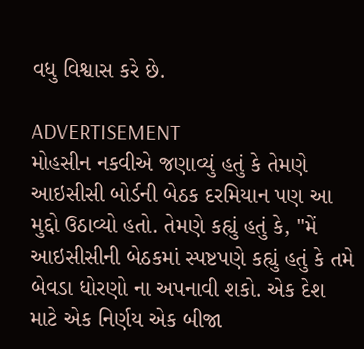વધુ વિશ્વાસ કરે છે.

ADVERTISEMENT
મોહસીન નકવીએ જણાવ્યું હતું કે તેમણે આઇસીસી બોર્ડની બેઠક દરમિયાન પણ આ મુદ્દો ઉઠાવ્યો હતો. તેમણે કહ્યું હતું કે, "મેં આઇસીસીની બેઠકમાં સ્પષ્ટપણે કહ્યું હતું કે તમે બેવડા ધોરણો ના અપનાવી શકો. એક દેશ માટે એક નિર્ણય એક બીજા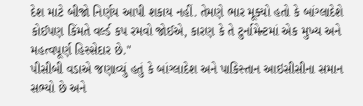દેશ માટે બીજો નિર્ણય આપી શકાય નહીં. તેમણે ભાર મૂક્યો હતો કે બાંગ્લાદેશે કોઈપણ કિંમતે વર્લ્ડ કપ રમવો જોઈએ, કારણ કે તે ટુર્નામેન્ટમાં એક મુખ્ય અને મહત્વપૂર્ણ હિસ્સેદાર છે."
પીસીબી વડાએ જણાવ્યું હતું કે બાંગ્લાદેશ અને પાકિસ્તાન આઇસીસીના સમાન સભ્યો છે અને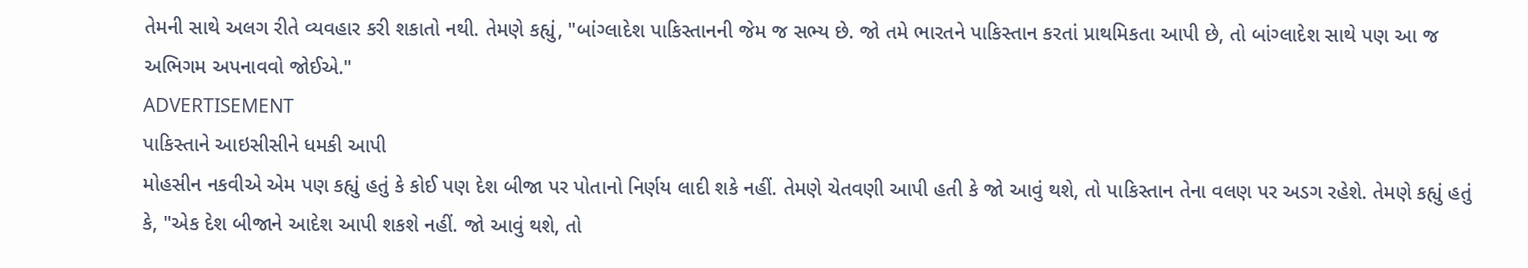તેમની સાથે અલગ રીતે વ્યવહાર કરી શકાતો નથી. તેમણે કહ્યું, "બાંગ્લાદેશ પાકિસ્તાનની જેમ જ સભ્ય છે. જો તમે ભારતને પાકિસ્તાન કરતાં પ્રાથમિકતા આપી છે, તો બાંગ્લાદેશ સાથે પણ આ જ અભિગમ અપનાવવો જોઈએ."
ADVERTISEMENT
પાકિસ્તાને આઇસીસીને ધમકી આપી
મોહસીન નકવીએ એમ પણ કહ્યું હતું કે કોઈ પણ દેશ બીજા પર પોતાનો નિર્ણય લાદી શકે નહીં. તેમણે ચેતવણી આપી હતી કે જો આવું થશે, તો પાકિસ્તાન તેના વલણ પર અડગ રહેશે. તેમણે કહ્યું હતું કે, "એક દેશ બીજાને આદેશ આપી શકશે નહીં. જો આવું થશે, તો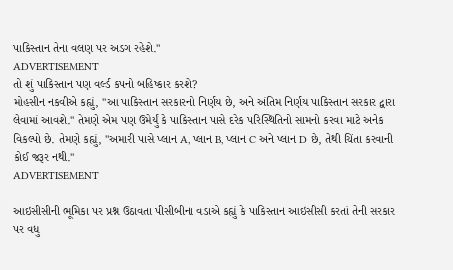પાકિસ્તાન તેના વલણ પર અડગ રહેશે."
ADVERTISEMENT
તો શું પાકિસ્તાન પણ વર્લ્ડ કપનો બહિષ્કાર કરશે?
મોહસીન નકવીએ કહ્યું, "આ પાકિસ્તાન સરકારનો નિર્ણય છે, અને અંતિમ નિર્ણય પાકિસ્તાન સરકાર દ્વારા લેવામાં આવશે." તેમણે એમ પણ ઉમેર્યું કે પાકિસ્તાન પાસે દરેક પરિસ્થિતિનો સામનો કરવા માટે અનેક વિકલ્પો છે. તેમણે કહ્યું, "અમારી પાસે પ્લાન A, પ્લાન B, પ્લાન C અને પ્લાન D છે, તેથી ચિંતા કરવાની કોઈ જરૂર નથી."
ADVERTISEMENT

આઇસીસીની ભૂમિકા પર પ્રશ્ન ઉઠાવતા પીસીબીના વડાએ કહ્યું કે પાકિસ્તાન આઇસીસી કરતાં તેની સરકાર પર વધુ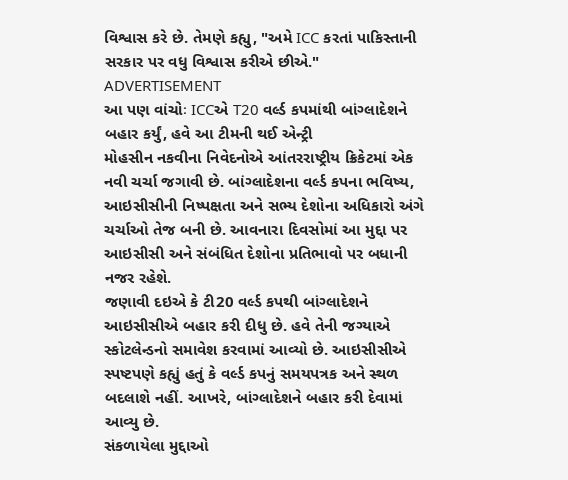વિશ્વાસ કરે છે. તેમણે કહ્યુ, "અમે ICC કરતાં પાકિસ્તાની સરકાર પર વધુ વિશ્વાસ કરીએ છીએ."
ADVERTISEMENT
આ પણ વાંચોઃ ICCએ T20 વર્લ્ડ કપમાંથી બાંગ્લાદેશને બહાર કર્યું, હવે આ ટીમની થઈ એન્ટ્રી
મોહસીન નકવીના નિવેદનોએ આંતરરાષ્ટ્રીય ક્રિકેટમાં એક નવી ચર્ચા જગાવી છે. બાંગ્લાદેશના વર્લ્ડ કપના ભવિષ્ય, આઇસીસીની નિષ્પક્ષતા અને સભ્ય દેશોના અધિકારો અંગે ચર્ચાઓ તેજ બની છે. આવનારા દિવસોમાં આ મુદ્દા પર આઇસીસી અને સંબંધિત દેશોના પ્રતિભાવો પર બધાની નજર રહેશે.
જણાવી દઇએ કે ટી20 વર્લ્ડ કપથી બાંગ્લાદેશને આઇસીસીએ બહાર કરી દીધુ છે. હવે તેની જગ્યાએ સ્કોટલેન્ડનો સમાવેશ કરવામાં આવ્યો છે. આઇસીસીએ સ્પષ્ટપણે કહ્યું હતું કે વર્લ્ડ કપનું સમયપત્રક અને સ્થળ બદલાશે નહીં. આખરે, બાંગ્લાદેશને બહાર કરી દેવામાં આવ્યુ છે.
સંકળાયેલા મુદ્દાઓ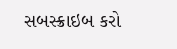સબસ્ક્રાઇબ કરો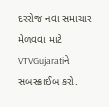દરરોજ નવા સમાચાર મેળવવા માટે VTVGujaratiને સબસ્ક્રાઈબ કરો.